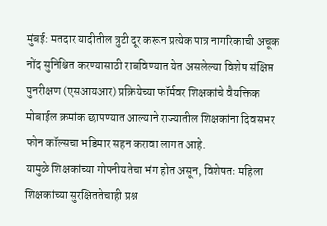मुंबई: मतदार यादीतील त्रुटी दूर करून प्रत्येक पात्र नागरिकाची अचूक नोंद सुनिश्चित करण्यासाठी राबविण्यात येत असलेल्या विशेष संक्षिप्त पुनरीक्षण (एसआयआर) प्रक्रियेच्या फॉर्मवर शिक्षकांचे वैयक्तिक मोबाईल क्रमांक छापण्यात आल्याने राज्यातील शिक्षकांना दिवसभर फोन कॉल्सचा भडिमार सहन करावा लागत आहे.
यामुळे शिक्षकांच्या गोपनीयतेचा भंग होत असून, विशेषतः महिला शिक्षकांच्या सुरक्षिततेचाही प्रश्न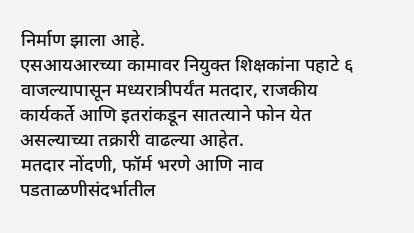निर्माण झाला आहे.
एसआयआरच्या कामावर नियुक्त शिक्षकांना पहाटे ६ वाजल्यापासून मध्यरात्रीपर्यंत मतदार, राजकीय कार्यकर्ते आणि इतरांकडून सातत्याने फोन येत असल्याच्या तक्रारी वाढल्या आहेत.
मतदार नोंदणी, फॉर्म भरणे आणि नाव पडताळणीसंदर्भातील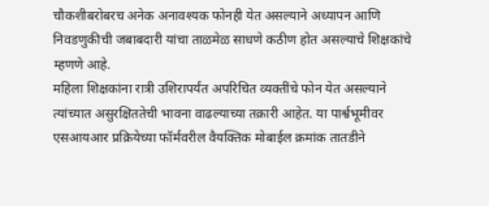चौकशीबरोबरच अनेक अनावश्यक फोनही येत असल्याने अध्यापन आणि निवडणुकीची जबाबदारी यांचा ताळमेळ साधणे कठीण होत असल्याचे शिक्षकांचे म्हणणे आहे.
महिला शिक्षकांना रात्री उशिरापर्यंत अपरिचित व्यक्तींचे फोन येत असल्याने त्यांच्यात असुरक्षिततेची भावना वाढल्याच्या तक्रारी आहेत. या पार्श्वभूमीवर एसआयआर प्रक्रियेच्या फॉर्मवरील वैयक्तिक मोबाईल क्रमांक तातडीने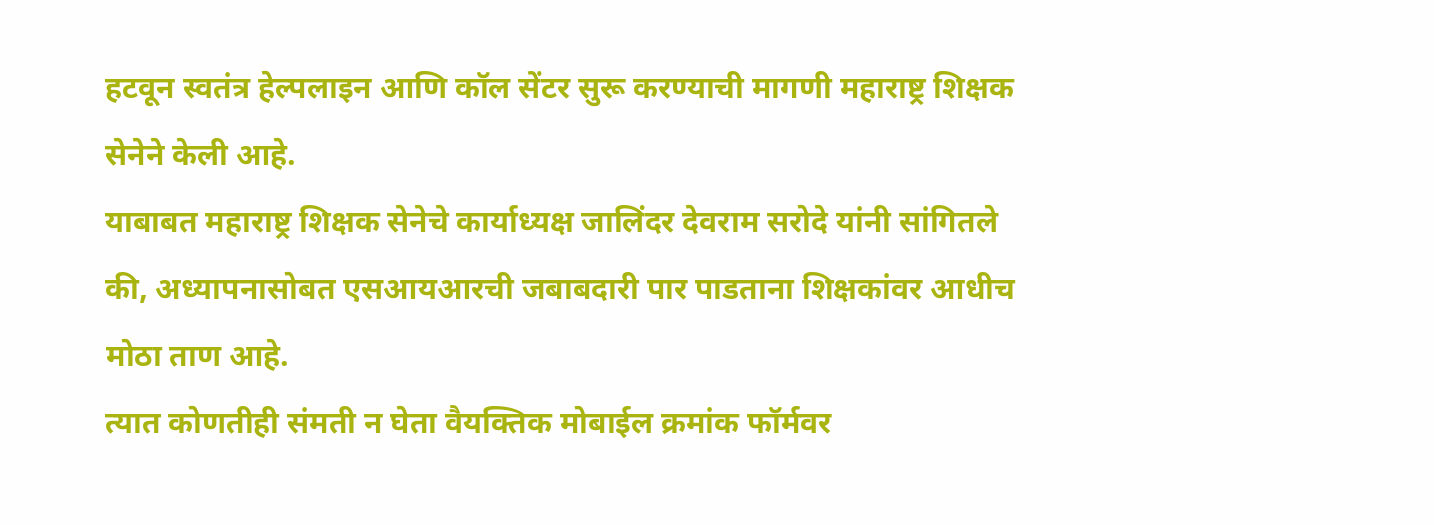हटवून स्वतंत्र हेल्पलाइन आणि कॉल सेंटर सुरू करण्याची मागणी महाराष्ट्र शिक्षक सेनेने केली आहे.
याबाबत महाराष्ट्र शिक्षक सेनेचे कार्याध्यक्ष जालिंदर देवराम सरोदे यांनी सांगितले की, अध्यापनासोबत एसआयआरची जबाबदारी पार पाडताना शिक्षकांवर आधीच मोठा ताण आहे.
त्यात कोणतीही संमती न घेता वैयक्तिक मोबाईल क्रमांक फॉर्मवर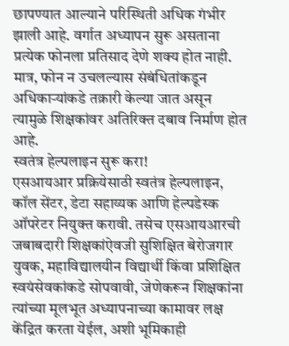छापण्यात आल्याने परिस्थिती अधिक गंभीर झाली आहे. वर्गात अध्यापन सुरू असताना प्रत्येक फोनला प्रतिसाद देणे शक्य होत नाही. मात्र, फोन न उचलल्यास संबंधितांकडून अधिकाऱ्यांकडे तक्रारी केल्या जात असून त्यामुळे शिक्षकांवर अतिरिक्त दबाव निर्माण होत आहे.
स्वतंत्र हेल्पलाइन सुरू करा!
एसआयआर प्रक्रियेसाठी स्वतंत्र हेल्पलाइन, कॉल सेंटर, डेटा सहाय्यक आणि हेल्पडेस्क ऑपरेटर नियुक्त करावी. तसेच एसआयआरची जबाबदारी शिक्षकांऐवजी सुशिक्षित बेरोजगार युवक, महाविद्यालयीन विद्यार्थी किंवा प्रशिक्षित स्वयंसेवकांकडे सोपवावी, जेणेकरून शिक्षकांना त्यांच्या मूलभूत अध्यापनाच्या कामावर लक्ष केंद्रित करता येईल, अशी भूमिकाही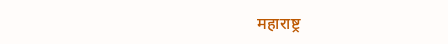महाराष्ट्र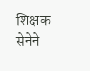शिक्षक सेनेने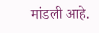मांडली आहे.